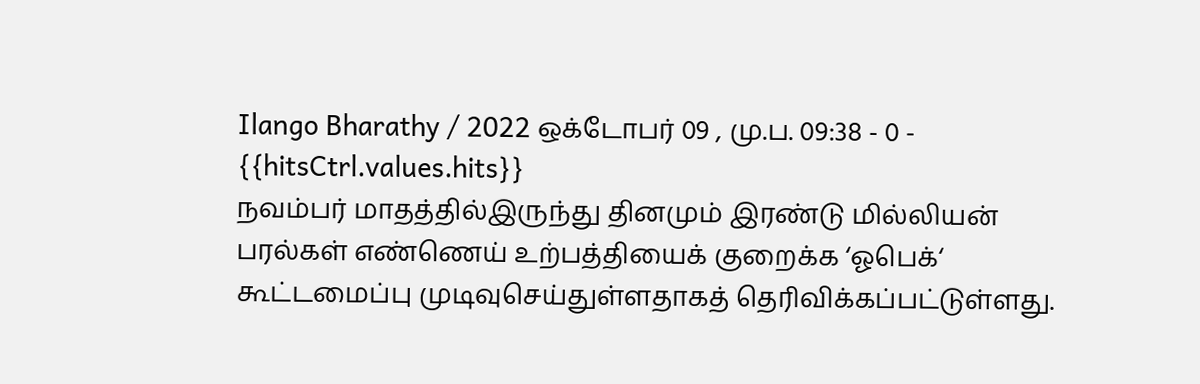Ilango Bharathy / 2022 ஒக்டோபர் 09 , மு.ப. 09:38 - 0 - {{hitsCtrl.values.hits}}
நவம்பர் மாதத்தில்இருந்து தினமும் இரண்டு மில்லியன் பரல்கள் எண்ணெய் உற்பத்தியைக் குறைக்க ‘ஓபெக்‘ கூட்டமைப்பு முடிவுசெய்துள்ளதாகத் தெரிவிக்கப்பட்டுள்ளது.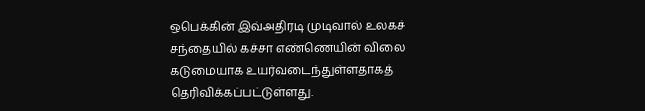ஒபெக்கின் இவ்அதிரடி முடிவால் உலகச் சந்தையில் கச்சா எண்ணெயின் விலை கடுமையாக உயர்வடைந்துள்ளதாகத் தெரிவிக்கப்பட்டுள்ளது.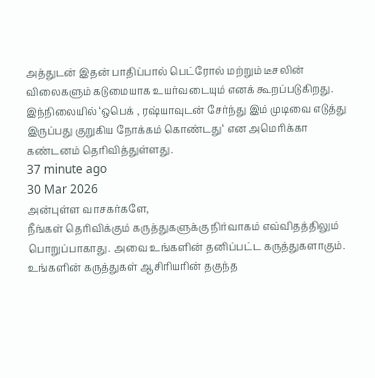அத்துடன் இதன் பாதிப்பால் பெட்ரோல் மற்றும் டீசலின் விலைகளும் கடுமையாக உயர்வடையும் எனக் கூறப்படுகிறது.
இந்நிலையில் ‘ஒபெக் , ரஷ்யாவுடன் சேர்ந்து இம் முடிவை எடுத்து இருப்பது குறுகிய நோக்கம் கொண்டது‘ என அமெரிக்கா கண்டனம் தெரிவித்துள்ளது.
37 minute ago
30 Mar 2026
அன்புள்ள வாசகர்களே,
நீங்கள் தெரிவிக்கும் கருத்துகளுக்கு நிர்வாகம் எவ்விதத்திலும் பொறுப்பாகாது. அவை உங்களின் தனிப்பட்ட கருத்துகளாகும். உங்களின் கருத்துகள் ஆசிரியரின் தகுந்த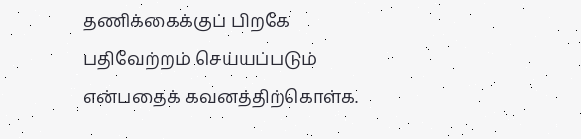தணிக்கைக்குப் பிறகே பதிவேற்றம் செய்யப்படும் என்பதைக் கவனத்திற்கொள்க.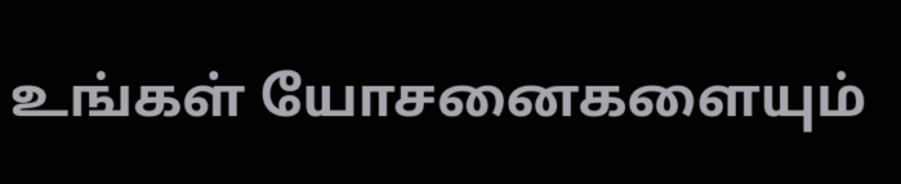உங்கள் யோசனைகளையும்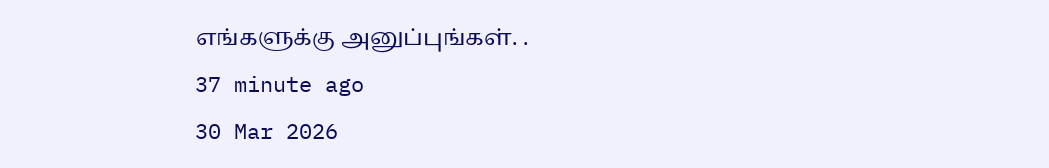எங்களுக்கு அனுப்புங்கள். .
37 minute ago
30 Mar 2026